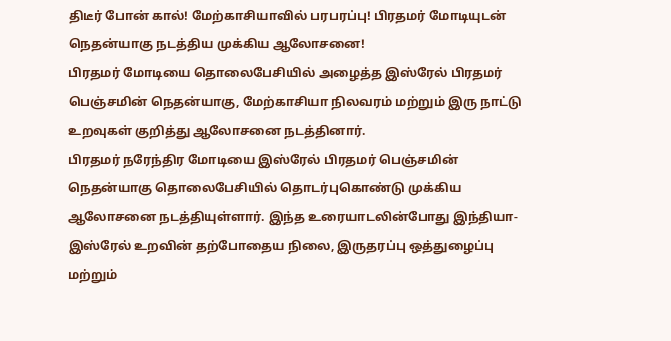திடீர் போன் கால்! மேற்காசியாவில் பரபரப்பு! பிரதமர் மோடியுடன் நெதன்யாகு நடத்திய முக்கிய ஆலோசனை!
பிரதமர் மோடியை தொலைபேசியில் அழைத்த இஸ்ரேல் பிரதமர் பெஞ்சமின் நெதன்யாகு, மேற்காசியா நிலவரம் மற்றும் இரு நாட்டு உறவுகள் குறித்து ஆலோசனை நடத்தினார்.
பிரதமர் நரேந்திர மோடியை இஸ்ரேல் பிரதமர் பெஞ்சமின் நெதன்யாகு தொலைபேசியில் தொடர்புகொண்டு முக்கிய ஆலோசனை நடத்தியுள்ளார். இந்த உரையாடலின்போது இந்தியா-இஸ்ரேல் உறவின் தற்போதைய நிலை, இருதரப்பு ஒத்துழைப்பு மற்றும்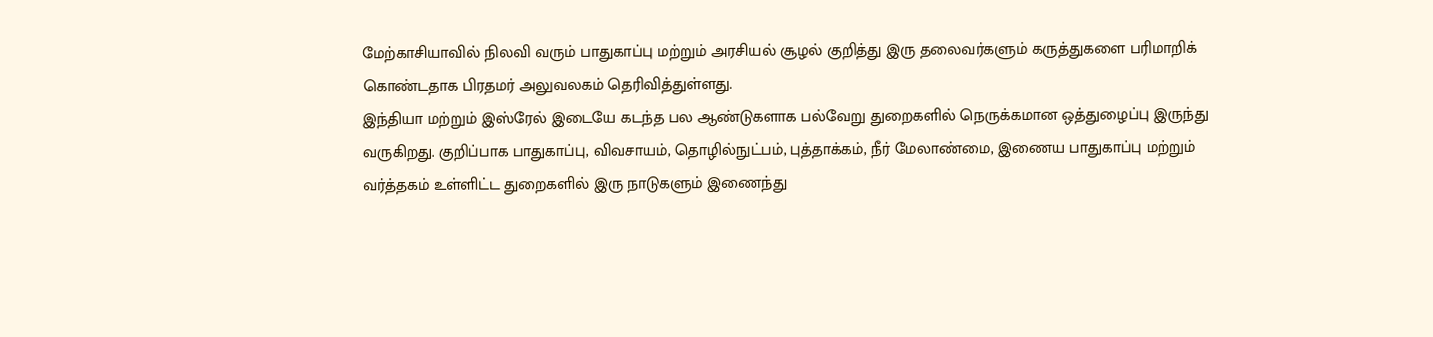மேற்காசியாவில் நிலவி வரும் பாதுகாப்பு மற்றும் அரசியல் சூழல் குறித்து இரு தலைவர்களும் கருத்துகளை பரிமாறிக் கொண்டதாக பிரதமர் அலுவலகம் தெரிவித்துள்ளது.
இந்தியா மற்றும் இஸ்ரேல் இடையே கடந்த பல ஆண்டுகளாக பல்வேறு துறைகளில் நெருக்கமான ஒத்துழைப்பு இருந்து வருகிறது. குறிப்பாக பாதுகாப்பு, விவசாயம், தொழில்நுட்பம், புத்தாக்கம், நீர் மேலாண்மை, இணைய பாதுகாப்பு மற்றும் வர்த்தகம் உள்ளிட்ட துறைகளில் இரு நாடுகளும் இணைந்து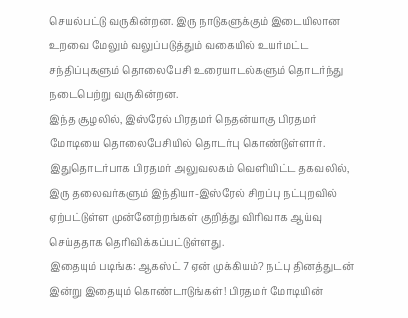செயல்பட்டு வருகின்றன. இரு நாடுகளுக்கும் இடையிலான உறவை மேலும் வலுப்படுத்தும் வகையில் உயர்மட்ட சந்திப்புகளும் தொலைபேசி உரையாடல்களும் தொடர்ந்து நடைபெற்று வருகின்றன.
இந்த சூழலில், இஸ்ரேல் பிரதமர் நெதன்யாகு பிரதமர் மோடியை தொலைபேசியில் தொடர்பு கொண்டுள்ளார். இதுதொடர்பாக பிரதமர் அலுவலகம் வெளியிட்ட தகவலில், இரு தலைவர்களும் இந்தியா-இஸ்ரேல் சிறப்பு நட்புறவில் ஏற்பட்டுள்ள முன்னேற்றங்கள் குறித்து விரிவாக ஆய்வு செய்ததாக தெரிவிக்கப்பட்டுள்ளது.
இதையும் படிங்க: ஆகஸ்ட் 7 ஏன் முக்கியம்? நட்பு தினத்துடன் இன்று இதையும் கொண்டாடுங்கள்! பிரதமர் மோடியின்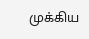முக்கிய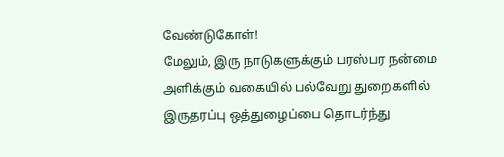வேண்டுகோள்!
மேலும், இரு நாடுகளுக்கும் பரஸ்பர நன்மை அளிக்கும் வகையில் பல்வேறு துறைகளில் இருதரப்பு ஒத்துழைப்பை தொடர்ந்து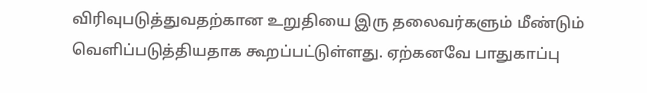விரிவுபடுத்துவதற்கான உறுதியை இரு தலைவர்களும் மீண்டும் வெளிப்படுத்தியதாக கூறப்பட்டுள்ளது. ஏற்கனவே பாதுகாப்பு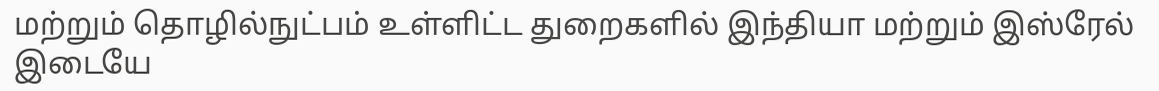மற்றும் தொழில்நுட்பம் உள்ளிட்ட துறைகளில் இந்தியா மற்றும் இஸ்ரேல் இடையே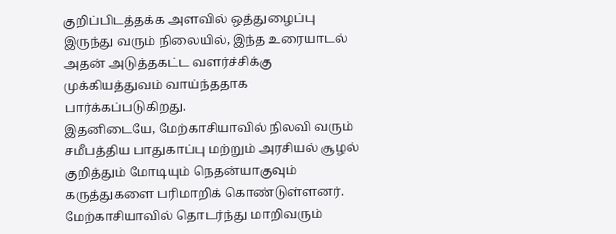குறிப்பிடத்தக்க அளவில் ஒத்துழைப்பு இருந்து வரும் நிலையில், இந்த உரையாடல் அதன் அடுத்தகட்ட வளர்ச்சிக்கு முக்கியத்துவம் வாய்ந்ததாக பார்க்கப்படுகிறது.
இதனிடையே, மேற்காசியாவில் நிலவி வரும் சமீபத்திய பாதுகாப்பு மற்றும் அரசியல் சூழல் குறித்தும் மோடியும் நெதன்யாகுவும் கருத்துகளை பரிமாறிக் கொண்டுள்ளனர். மேற்காசியாவில் தொடர்ந்து மாறிவரும்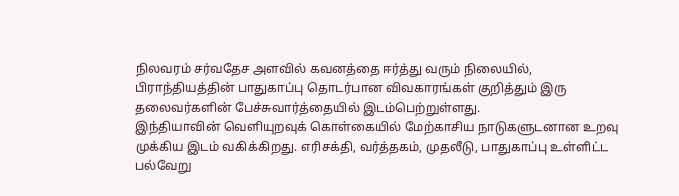நிலவரம் சர்வதேச அளவில் கவனத்தை ஈர்த்து வரும் நிலையில், பிராந்தியத்தின் பாதுகாப்பு தொடர்பான விவகாரங்கள் குறித்தும் இரு தலைவர்களின் பேச்சுவார்த்தையில் இடம்பெற்றுள்ளது.
இந்தியாவின் வெளியுறவுக் கொள்கையில் மேற்காசிய நாடுகளுடனான உறவு முக்கிய இடம் வகிக்கிறது. எரிசக்தி, வர்த்தகம், முதலீடு, பாதுகாப்பு உள்ளிட்ட பல்வேறு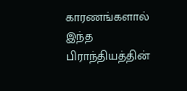காரணங்களால் இந்த பிராந்தியத்தின்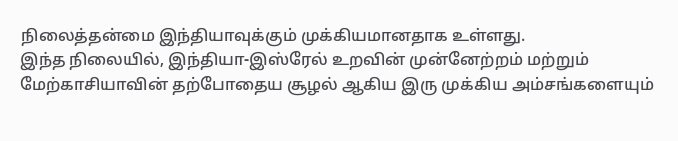நிலைத்தன்மை இந்தியாவுக்கும் முக்கியமானதாக உள்ளது.
இந்த நிலையில், இந்தியா-இஸ்ரேல் உறவின் முன்னேற்றம் மற்றும் மேற்காசியாவின் தற்போதைய சூழல் ஆகிய இரு முக்கிய அம்சங்களையும்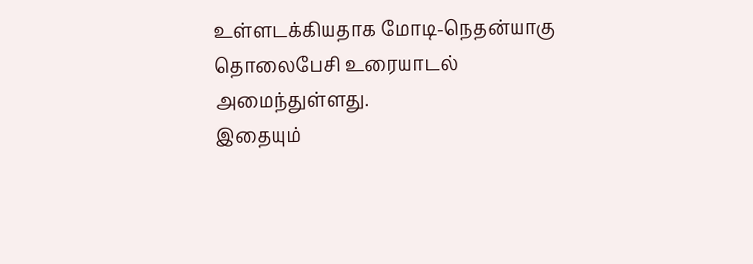உள்ளடக்கியதாக மோடி-நெதன்யாகு தொலைபேசி உரையாடல் அமைந்துள்ளது.
இதையும்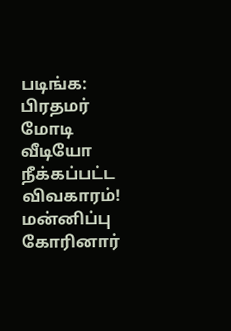படிங்க: பிரதமர் மோடி வீடியோ நீக்கப்பட்ட விவகாரம்! மன்னிப்பு கோரினார்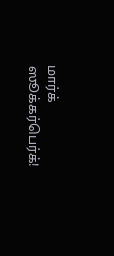மார்க் ஸூக்கர்பெர்க்!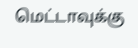மெட்டாவுக்கு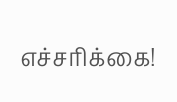எச்சரிக்கை!